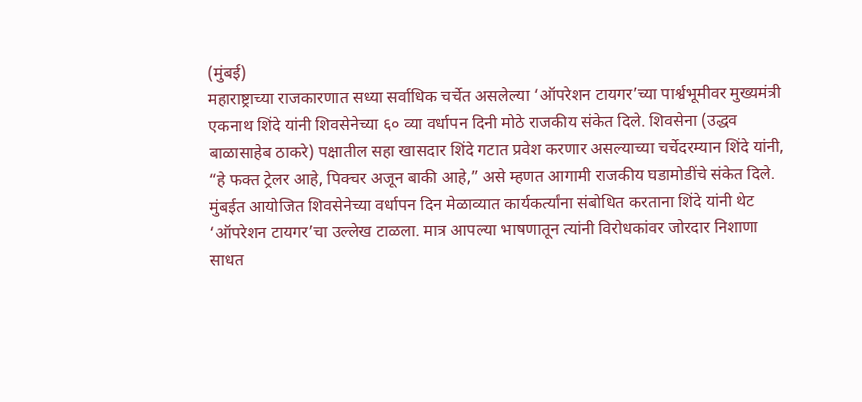(मुंबई)
महाराष्ट्राच्या राजकारणात सध्या सर्वाधिक चर्चेत असलेल्या ‘ऑपरेशन टायगर’च्या पार्श्वभूमीवर मुख्यमंत्री एकनाथ शिंदे यांनी शिवसेनेच्या ६० व्या वर्धापन दिनी मोठे राजकीय संकेत दिले. शिवसेना (उद्धव बाळासाहेब ठाकरे) पक्षातील सहा खासदार शिंदे गटात प्रवेश करणार असल्याच्या चर्चेदरम्यान शिंदे यांनी, “हे फक्त ट्रेलर आहे, पिक्चर अजून बाकी आहे,” असे म्हणत आगामी राजकीय घडामोडींचे संकेत दिले.
मुंबईत आयोजित शिवसेनेच्या वर्धापन दिन मेळाव्यात कार्यकर्त्यांना संबोधित करताना शिंदे यांनी थेट ‘ऑपरेशन टायगर’चा उल्लेख टाळला. मात्र आपल्या भाषणातून त्यांनी विरोधकांवर जोरदार निशाणा साधत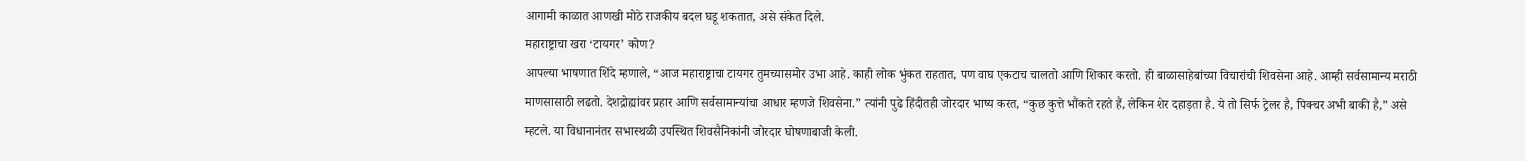आगामी काळात आणखी मोठे राजकीय बदल घडू शकतात, असे संकेत दिले.
महाराष्ट्राचा खरा ‘टायगर’ कोण?
आपल्या भाषणात शिंदे म्हणाले, “आज महाराष्ट्राचा टायगर तुमच्यासमोर उभा आहे. काही लोक भुंकत राहतात, पण वाघ एकटाच चालतो आणि शिकार करतो. ही बाळासाहेबांच्या विचारांची शिवसेना आहे. आम्ही सर्वसामान्य मराठी माणसासाठी लढतो. देशद्रोह्यांवर प्रहार आणि सर्वसामान्यांचा आधार म्हणजे शिवसेना.” त्यांनी पुढे हिंदीतही जोरदार भाष्य करत, “कुछ कुत्ते भौंकते रहते हैं, लेकिन शेर दहाड़ता है. ये तो सिर्फ ट्रेलर है, पिक्चर अभी बाकी है,” असे म्हटले. या विधानानंतर सभास्थळी उपस्थित शिवसैनिकांनी जोरदार घोषणाबाजी केली.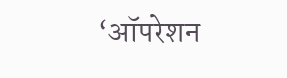‘ऑपरेशन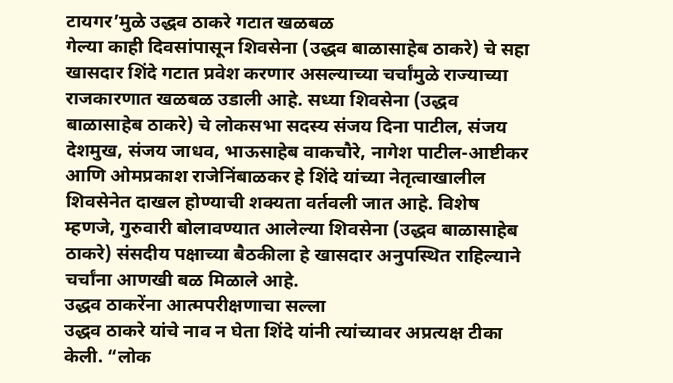टायगर’मुळे उद्धव ठाकरे गटात खळबळ
गेल्या काही दिवसांपासून शिवसेना (उद्धव बाळासाहेब ठाकरे) चे सहा खासदार शिंदे गटात प्रवेश करणार असल्याच्या चर्चांमुळे राज्याच्या राजकारणात खळबळ उडाली आहे. सध्या शिवसेना (उद्धव बाळासाहेब ठाकरे) चे लोकसभा सदस्य संजय दिना पाटील, संजय देशमुख, संजय जाधव, भाऊसाहेब वाकचौरे, नागेश पाटील-आष्टीकर आणि ओमप्रकाश राजेनिंबाळकर हे शिंदे यांच्या नेतृत्वाखालील शिवसेनेत दाखल होण्याची शक्यता वर्तवली जात आहे. विशेष म्हणजे, गुरुवारी बोलावण्यात आलेल्या शिवसेना (उद्धव बाळासाहेब ठाकरे) संसदीय पक्षाच्या बैठकीला हे खासदार अनुपस्थित राहिल्याने चर्चांना आणखी बळ मिळाले आहे.
उद्धव ठाकरेंना आत्मपरीक्षणाचा सल्ला
उद्धव ठाकरे यांचे नाव न घेता शिंदे यांनी त्यांच्यावर अप्रत्यक्ष टीका केली. “लोक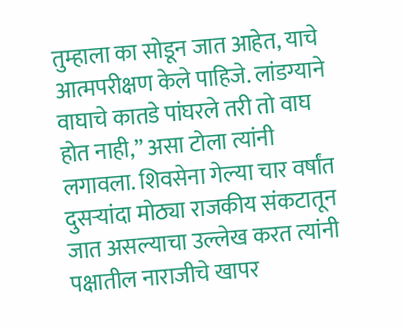तुम्हाला का सोडून जात आहेत, याचे आत्मपरीक्षण केले पाहिजे. लांडग्याने वाघाचे कातडे पांघरले तरी तो वाघ होत नाही,” असा टोला त्यांनी लगावला. शिवसेना गेल्या चार वर्षांत दुसऱ्यांदा मोठ्या राजकीय संकटातून जात असल्याचा उल्लेख करत त्यांनी पक्षातील नाराजीचे खापर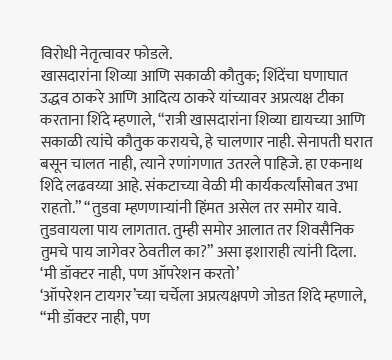विरोधी नेतृत्वावर फोडले.
खासदारांना शिव्या आणि सकाळी कौतुक; शिंदेंचा घणाघात
उद्धव ठाकरे आणि आदित्य ठाकरे यांच्यावर अप्रत्यक्ष टीका करताना शिंदे म्हणाले, “रात्री खासदारांना शिव्या द्यायच्या आणि सकाळी त्यांचे कौतुक करायचे, हे चालणार नाही. सेनापती घरात बसून चालत नाही, त्याने रणांगणात उतरले पाहिजे. हा एकनाथ शिंदे लढवय्या आहे. संकटाच्या वेळी मी कार्यकर्त्यांसोबत उभा राहतो.” “तुडवा म्हणणाऱ्यांनी हिंमत असेल तर समोर यावे. तुडवायला पाय लागतात. तुम्ही समोर आलात तर शिवसैनिक तुमचे पाय जागेवर ठेवतील का?” असा इशाराही त्यांनी दिला.
‘मी डॉक्टर नाही, पण ऑपरेशन करतो’
‘ऑपरेशन टायगर’च्या चर्चेला अप्रत्यक्षपणे जोडत शिंदे म्हणाले, “मी डॉक्टर नाही, पण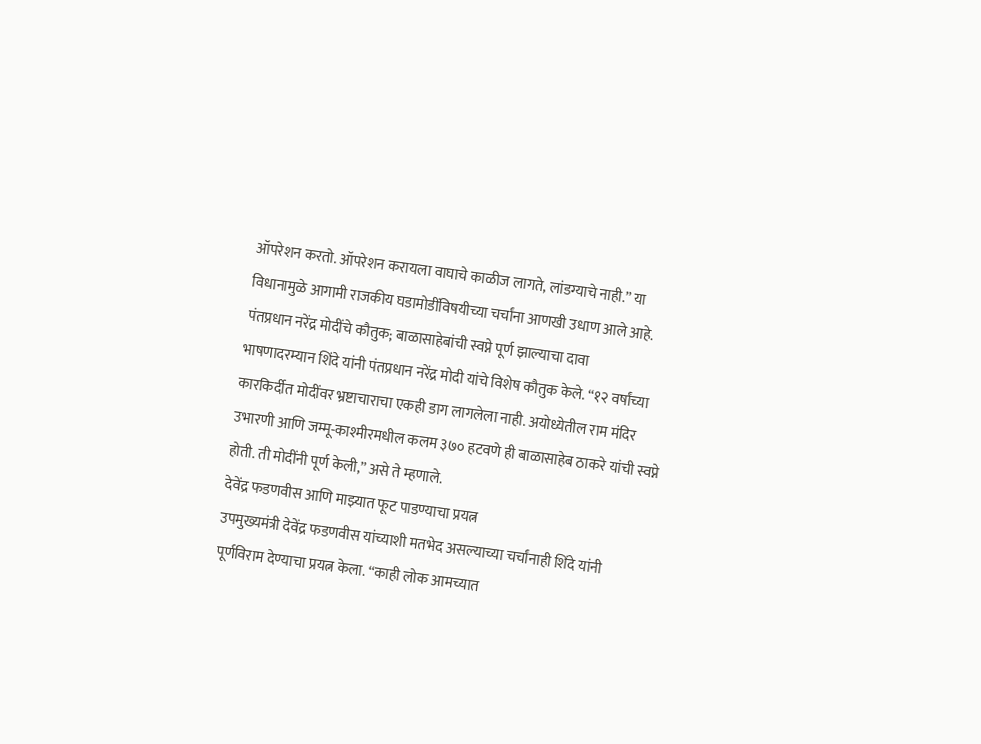ऑपरेशन करतो. ऑपरेशन करायला वाघाचे काळीज लागते, लांडग्याचे नाही.” या विधानामुळे आगामी राजकीय घडामोडींविषयीच्या चर्चांना आणखी उधाण आले आहे.
पंतप्रधान नरेंद्र मोदींचे कौतुक; बाळासाहेबांची स्वप्ने पूर्ण झाल्याचा दावा
भाषणादरम्यान शिंदे यांनी पंतप्रधान नरेंद्र मोदी यांचे विशेष कौतुक केले. “१२ वर्षांच्या कारकिर्दीत मोदींवर भ्रष्टाचाराचा एकही डाग लागलेला नाही. अयोध्येतील राम मंदिर उभारणी आणि जम्मू-काश्मीरमधील कलम ३७० हटवणे ही बाळासाहेब ठाकरे यांची स्वप्ने होती. ती मोदींनी पूर्ण केली,” असे ते म्हणाले.
देवेंद्र फडणवीस आणि माझ्यात फूट पाडण्याचा प्रयत्न
उपमुख्यमंत्री देवेंद्र फडणवीस यांच्याशी मतभेद असल्याच्या चर्चांनाही शिंदे यांनी पूर्णविराम देण्याचा प्रयत्न केला. “काही लोक आमच्यात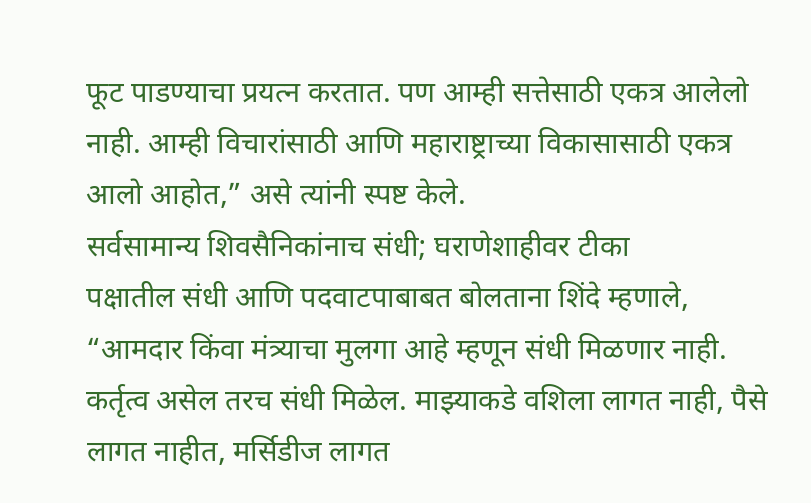फूट पाडण्याचा प्रयत्न करतात. पण आम्ही सत्तेसाठी एकत्र आलेलो नाही. आम्ही विचारांसाठी आणि महाराष्ट्राच्या विकासासाठी एकत्र आलो आहोत,” असे त्यांनी स्पष्ट केले.
सर्वसामान्य शिवसैनिकांनाच संधी; घराणेशाहीवर टीका
पक्षातील संधी आणि पदवाटपाबाबत बोलताना शिंदे म्हणाले, “आमदार किंवा मंत्र्याचा मुलगा आहे म्हणून संधी मिळणार नाही. कर्तृत्व असेल तरच संधी मिळेल. माझ्याकडे वशिला लागत नाही, पैसे लागत नाहीत, मर्सिडीज लागत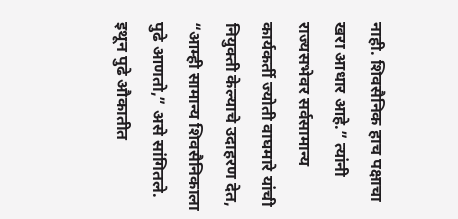नाही. शिवसैनिक हाच पक्षाचा खरा आधार आहे.” त्यांनी राज्यसभेवर सर्वसामान्य कार्यकर्ती ज्योती वाघमारे यांची नियुक्ती केल्याचे उदाहरण देत, “आम्ही सामान्य शिवसैनिकाला पुढे आणतो,” असे सांगितले.
इथून पुढे औकातीत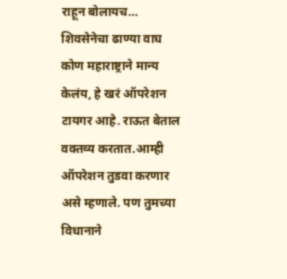राहून बोलायच…
शिवसेनेचा ढाण्या वाघ कोण महाराष्ट्राने मान्य केलंय, हे खरं ऑपरेशन टायगर आहे. राऊत बेताल वक्तव्य करतात.आम्ही ऑपरेशन तुडवा करणार असे म्हणाले. पण तुमच्या विधानाने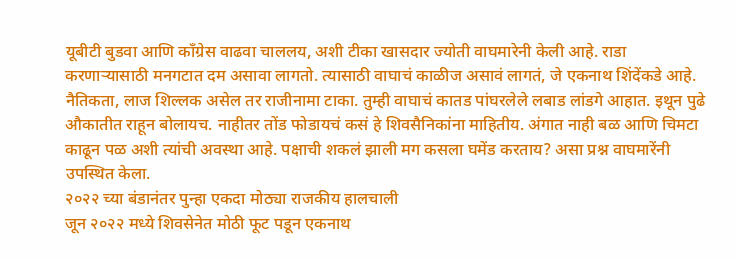यूबीटी बुडवा आणि काँग्रेस वाढवा चाललय, अशी टीका खासदार ज्योती वाघमारेनी केली आहे. राडा करणाऱ्यासाठी मनगटात दम असावा लागतो. त्यासाठी वाघाचं काळीज असावं लागतं, जे एकनाथ शिंदेंकडे आहे. नैतिकता, लाज शिल्लक असेल तर राजीनामा टाका. तुम्ही वाघाचं कातड पांघरलेले लबाड लांडगे आहात. इथून पुढे औकातीत राहून बोलायच. नाहीतर तोंड फोडायचं कसं हे शिवसैनिकांना माहितीय. अंगात नाही बळ आणि चिमटा काढून पळ अशी त्यांची अवस्था आहे. पक्षाची शकलं झाली मग कसला घमेंड करताय? असा प्रश्न वाघमारेंनी उपस्थित केला.
२०२२ च्या बंडानंतर पुन्हा एकदा मोठ्या राजकीय हालचाली
जून २०२२ मध्ये शिवसेनेत मोठी फूट पडून एकनाथ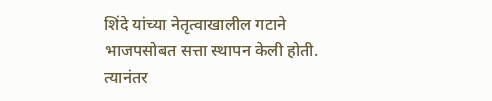शिंदे यांच्या नेतृत्वाखालील गटाने भाजपसोबत सत्ता स्थापन केली होती. त्यानंतर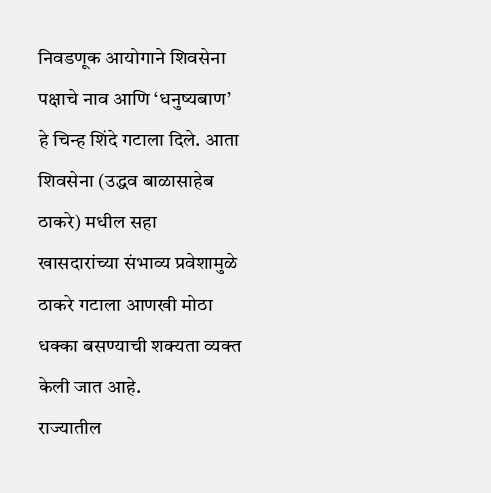निवडणूक आयोगाने शिवसेना पक्षाचे नाव आणि ‘धनुष्यबाण’ हे चिन्ह शिंदे गटाला दिले. आता शिवसेना (उद्धव बाळासाहेब ठाकरे) मधील सहा खासदारांच्या संभाव्य प्रवेशामुळे ठाकरे गटाला आणखी मोठा धक्का बसण्याची शक्यता व्यक्त केली जात आहे.
राज्यातील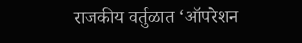राजकीय वर्तुळात ‘ऑपरेशन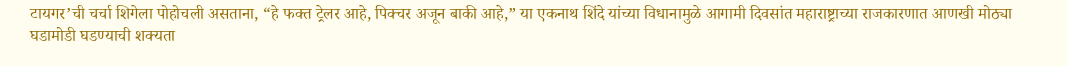टायगर’ची चर्चा शिगेला पोहोचली असताना, “हे फक्त ट्रेलर आहे, पिक्चर अजून बाकी आहे,” या एकनाथ शिंदे यांच्या विधानामुळे आगामी दिवसांत महाराष्ट्राच्या राजकारणात आणखी मोठ्या घडामोडी घडण्याची शक्यता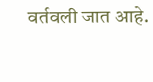वर्तवली जात आहे.